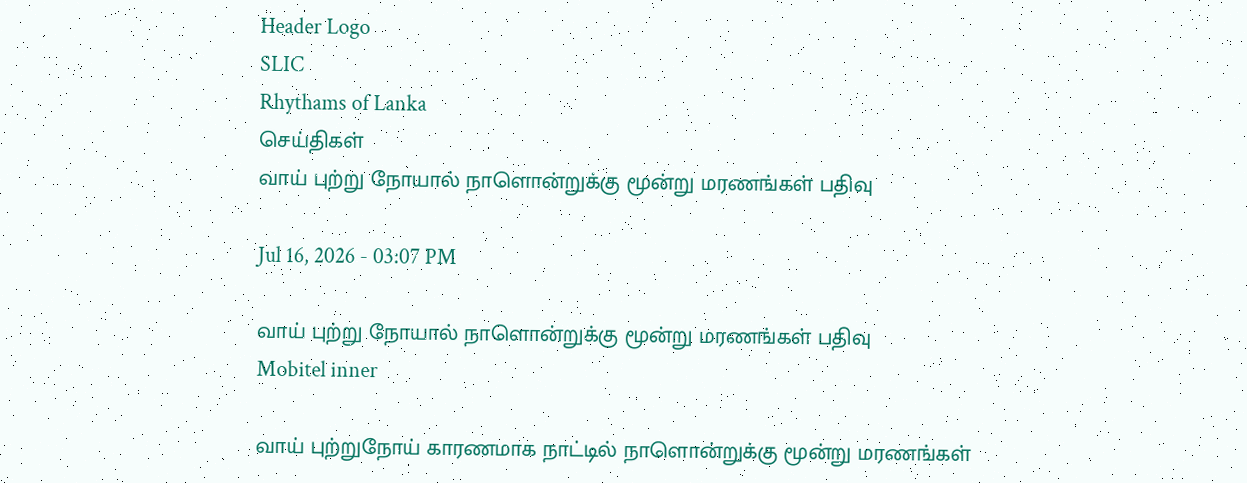Header Logo
SLIC
Rhythams of Lanka
செய்திகள்
வாய் புற்று நோயால் நாளொன்றுக்கு மூன்று மரணங்கள் பதிவு

Jul 16, 2026 - 03:07 PM

வாய் புற்று நோயால் நாளொன்றுக்கு மூன்று மரணங்கள் பதிவு
Mobitel inner

வாய் புற்றுநோய் காரணமாக நாட்டில் நாளொன்றுக்கு மூன்று மரணங்கள்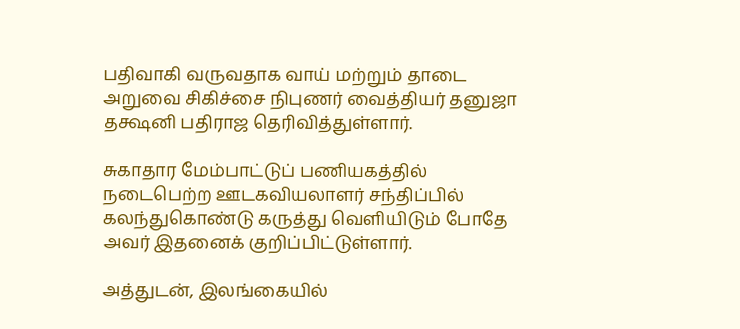பதிவாகி வருவதாக வாய் மற்றும் தாடை அறுவை சிகிச்சை நிபுணர் வைத்தியர் தனுஜா தக்ஷனி பதிராஜ தெரிவித்துள்ளார்.

சுகாதார மேம்பாட்டுப் பணியகத்தில் நடைபெற்ற ஊடகவியலாளர் சந்திப்பில் கலந்துகொண்டு கருத்து வெளியிடும் போதே அவர் இதனைக் குறிப்பிட்டுள்ளார்.

அத்துடன், இலங்கையில்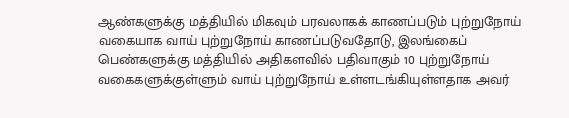ஆண்களுக்கு மத்தியில் மிகவும் பரவலாகக் காணப்படும் புற்றுநோய் வகையாக வாய் புற்றுநோய் காணப்படுவதோடு, இலங்கைப் பெண்களுக்கு மத்தியில் அதிகளவில் பதிவாகும் 10 புற்றுநோய் வகைகளுக்குள்ளும் வாய் புற்றுநோய் உள்ளடங்கியுள்ளதாக அவர்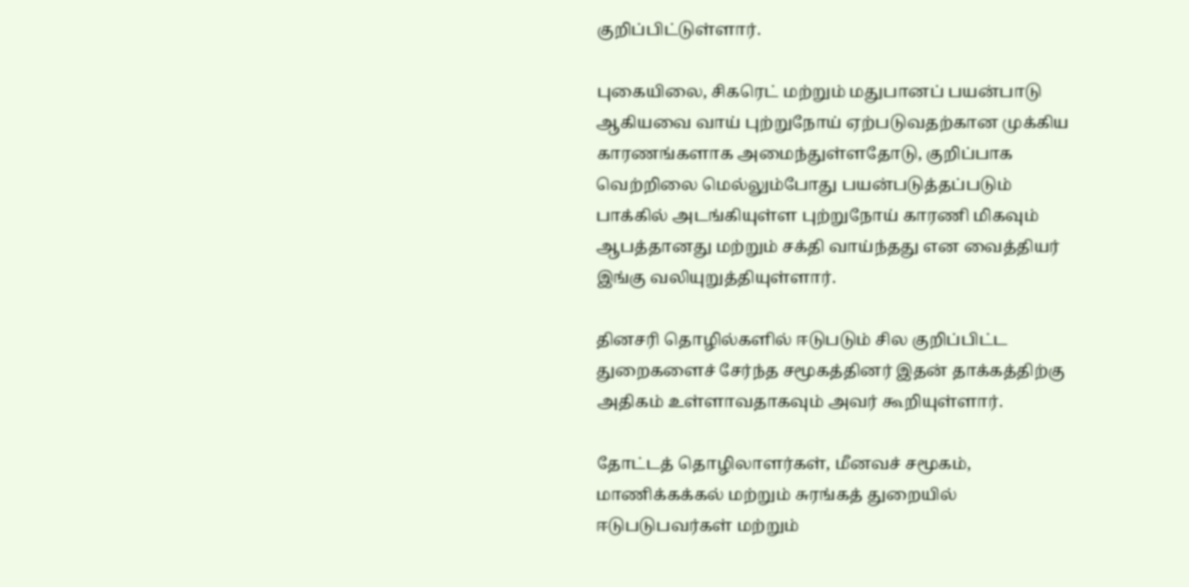குறிப்பிட்டுள்ளார்.

புகையிலை, சிகரெட் மற்றும் மதுபானப் பயன்பாடு ஆகியவை வாய் புற்றுநோய் ஏற்படுவதற்கான முக்கிய காரணங்களாக அமைந்துள்ளதோடு, குறிப்பாக வெற்றிலை மெல்லும்போது பயன்படுத்தப்படும் பாக்கில் அடங்கியுள்ள புற்றுநோய் காரணி மிகவும் ஆபத்தானது மற்றும் சக்தி வாய்ந்தது என வைத்தியர் இங்கு வலியுறுத்தியுள்ளார்.

தினசரி தொழில்களில் ஈடுபடும் சில குறிப்பிட்ட துறைகளைச் சேர்ந்த சமூகத்தினர் இதன் தாக்கத்திற்கு அதிகம் உள்ளாவதாகவும் அவர் கூறியுள்ளார்.

தோட்டத் தொழிலாளர்கள், மீனவச் சமூகம், மாணிக்கக்கல் மற்றும் சுரங்கத் துறையில் ஈடுபடுபவர்கள் மற்றும்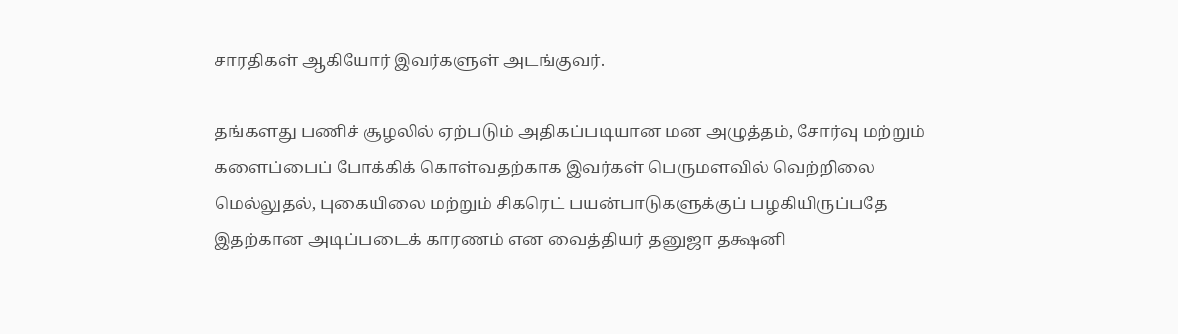சாரதிகள் ஆகியோர் இவர்களுள் அடங்குவர்.

தங்களது பணிச் சூழலில் ஏற்படும் அதிகப்படியான மன அழுத்தம், சோர்வு மற்றும் களைப்பைப் போக்கிக் கொள்வதற்காக இவர்கள் பெருமளவில் வெற்றிலை மெல்லுதல், புகையிலை மற்றும் சிகரெட் பயன்பாடுகளுக்குப் பழகியிருப்பதே இதற்கான அடிப்படைக் காரணம் என வைத்தியர் தனுஜா தக்ஷனி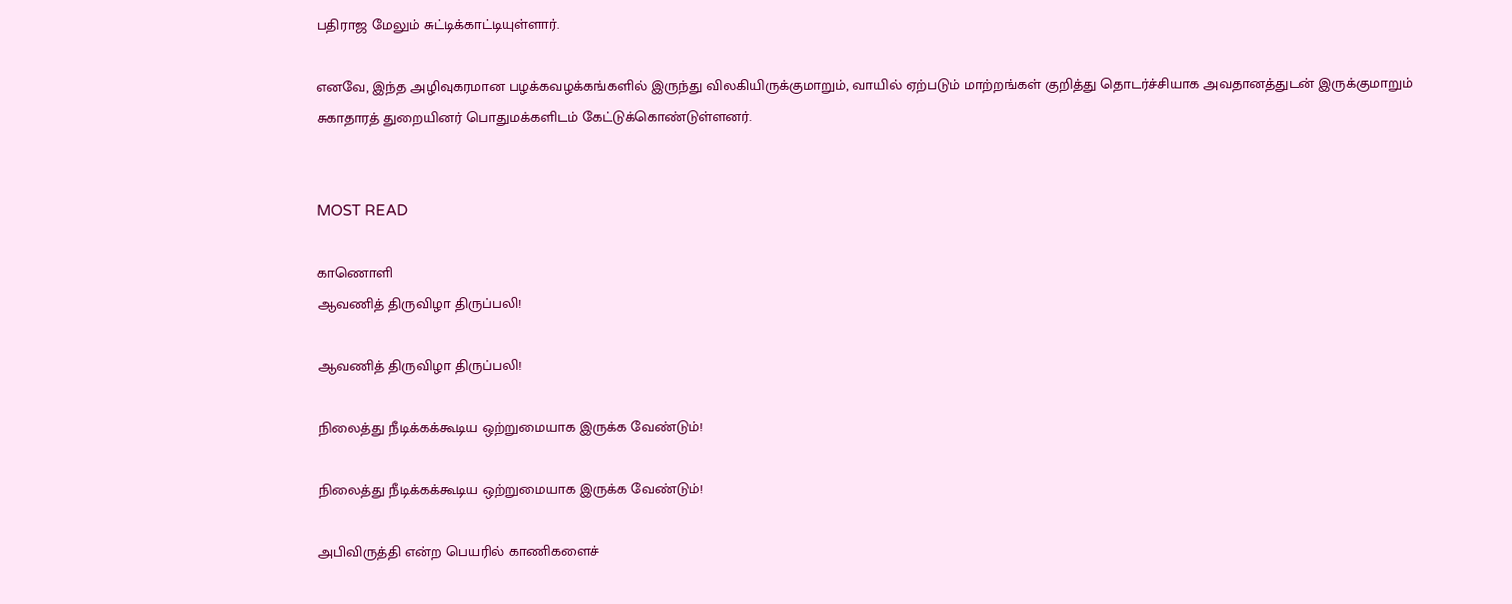பதிராஜ மேலும் சுட்டிக்காட்டியுள்ளார்.

எனவே, இந்த அழிவுகரமான பழக்கவழக்கங்களில் இருந்து விலகியிருக்குமாறும், வாயில் ஏற்படும் மாற்றங்கள் குறித்து தொடர்ச்சியாக அவதானத்துடன் இருக்குமாறும் சுகாதாரத் துறையினர் பொதுமக்களிடம் கேட்டுக்கொண்டுள்ளனர்.


MOST READ

காணொளி
ஆவணித் திருவிழா திருப்பலி!

ஆவணித் திருவிழா திருப்பலி!

நிலைத்து நீடிக்கக்கூடிய ஒற்றுமையாக இருக்க வேண்டும்!

நிலைத்து நீடிக்கக்கூடிய ஒற்றுமையாக இருக்க வேண்டும்!

அபிவிருத்தி என்ற பெயரில் காணிகளைச்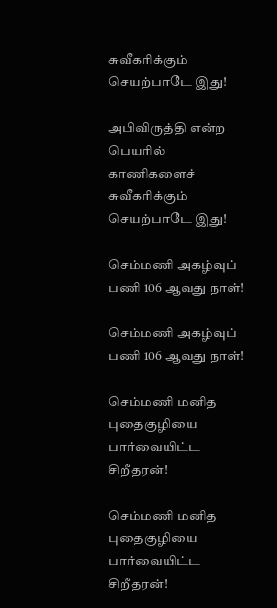சுவீகரிக்கும் செயற்பாடே இது!

அபிவிருத்தி என்ற பெயரில் காணிகளைச் சுவீகரிக்கும் செயற்பாடே இது!

செம்மணி அகழ்வுப் பணி 106 ஆவது நாள்!

செம்மணி அகழ்வுப் பணி 106 ஆவது நாள்!

செம்மணி மனித புதைகுழியை பார்வையிட்ட சிறீதரன்!

செம்மணி மனித புதைகுழியை பார்வையிட்ட சிறீதரன்!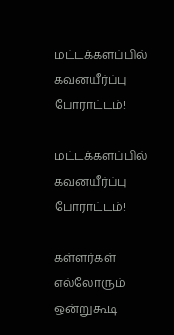மட்டக்களப்பில் கவனயீர்ப்பு போராட்டம்!

மட்டக்களப்பில் கவனயீர்ப்பு போராட்டம்!

கள்ளர்கள் எல்லோரும் ஒன்றுகூடி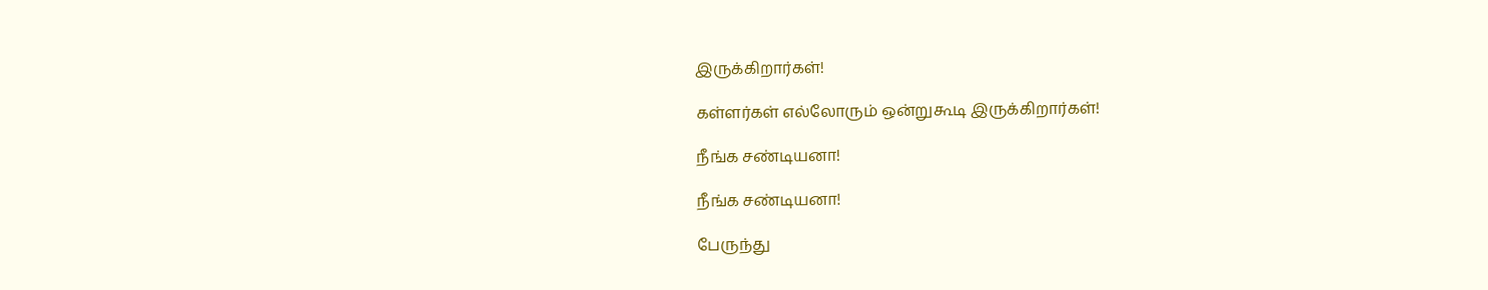இருக்கிறார்கள்!

கள்ளர்கள் எல்லோரும் ஒன்றுகூடி இருக்கிறார்கள்!

நீங்க சண்டியனா!

நீங்க சண்டியனா!

பேருந்து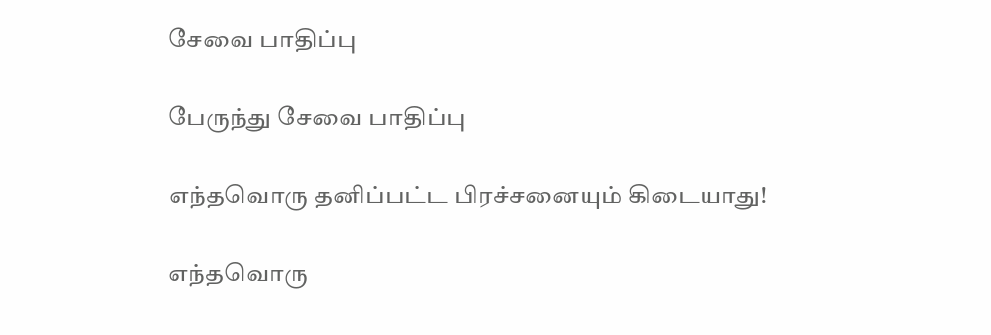சேவை பாதிப்பு

பேருந்து சேவை பாதிப்பு

எந்தவொரு தனிப்பட்ட பிரச்சனையும் கிடையாது!

எந்தவொரு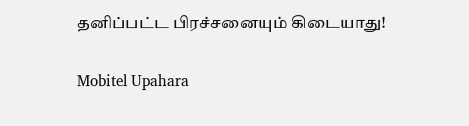தனிப்பட்ட பிரச்சனையும் கிடையாது!

Mobitel Upahara